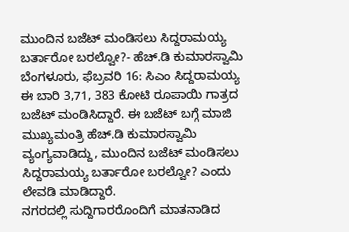ಮುಂದಿನ ಬಜೆಟ್ ಮಂಡಿಸಲು ಸಿದ್ದರಾಮಯ್ಯ ಬರ್ತಾರೋ ಬರಲ್ವೋ?- ಹೆಚ್.ಡಿ ಕುಮಾರಸ್ವಾಮಿ
ಬೆಂಗಳೂರು, ಫೆಬ್ರವರಿ 16: ಸಿಎಂ ಸಿದ್ದರಾಮಯ್ಯ ಈ ಬಾರಿ 3,71, 383 ಕೋಟಿ ರೂಪಾಯಿ ಗಾತ್ರದ ಬಜೆಟ್ ಮಂಡಿಸಿದ್ದಾರೆ. ಈ ಬಜೆಟ್ ಬಗ್ಗೆ ಮಾಜಿ ಮುಖ್ಯಮಂತ್ರಿ ಹೆಚ್.ಡಿ ಕುಮಾರಸ್ವಾಮಿ ವ್ಯಂಗ್ಯವಾಡಿದ್ದು, ಮುಂದಿನ ಬಜೆಟ್ ಮಂಡಿಸಲು ಸಿದ್ದರಾಮಯ್ಯ ಬರ್ತಾರೋ ಬರಲ್ವೋ? ಎಂದು ಲೇವಡಿ ಮಾಡಿದ್ದಾರೆ.
ನಗರದಲ್ಲಿ ಸುದ್ದಿಗಾರರೊಂದಿಗೆ ಮಾತನಾಡಿದ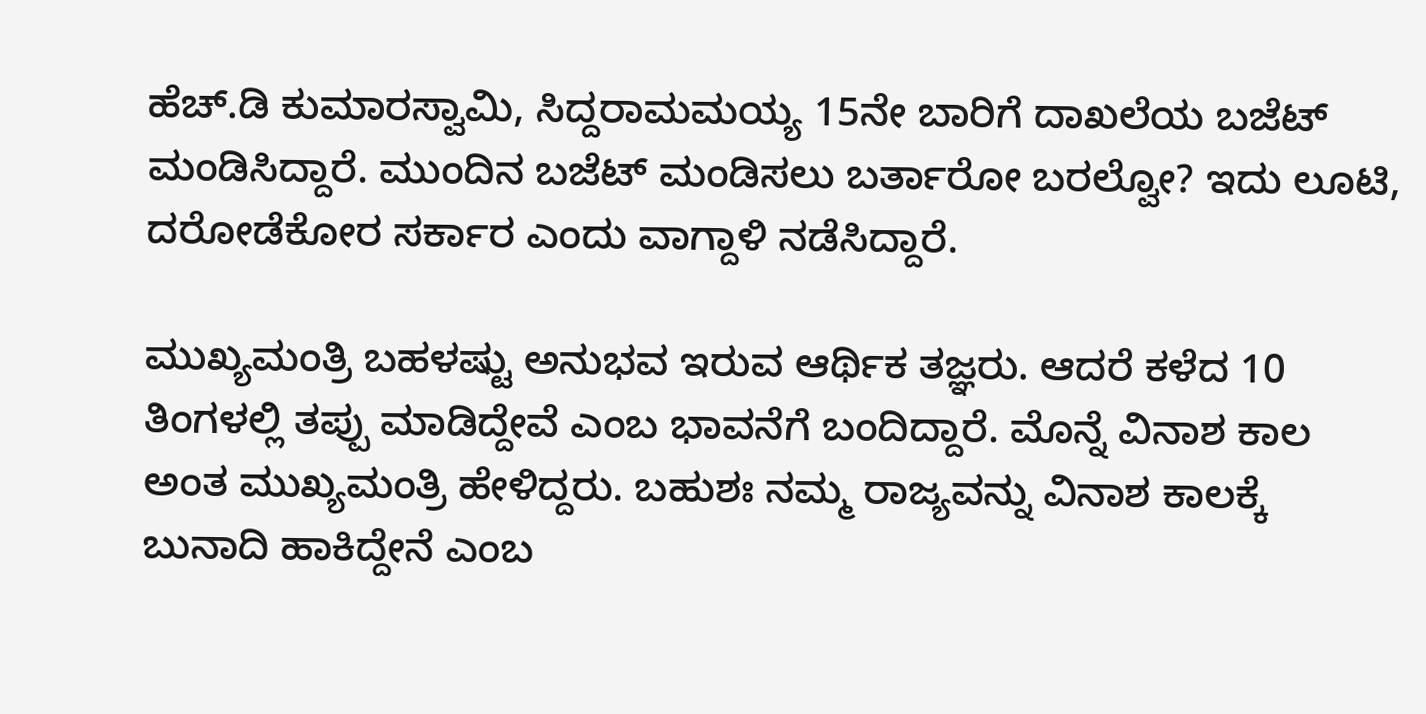ಹೆಚ್.ಡಿ ಕುಮಾರಸ್ವಾಮಿ, ಸಿದ್ದರಾಮಮಯ್ಯ 15ನೇ ಬಾರಿಗೆ ದಾಖಲೆಯ ಬಜೆಟ್ ಮಂಡಿಸಿದ್ದಾರೆ. ಮುಂದಿನ ಬಜೆಟ್ ಮಂಡಿಸಲು ಬರ್ತಾರೋ ಬರಲ್ವೋ? ಇದು ಲೂಟಿ, ದರೋಡೆಕೋರ ಸರ್ಕಾರ ಎಂದು ವಾಗ್ದಾಳಿ ನಡೆಸಿದ್ದಾರೆ.

ಮುಖ್ಯಮಂತ್ರಿ ಬಹಳಷ್ಟು ಅನುಭವ ಇರುವ ಆರ್ಥಿಕ ತಜ್ಞರು. ಆದರೆ ಕಳೆದ 10 ತಿಂಗಳಲ್ಲಿ ತಪ್ಪು ಮಾಡಿದ್ದೇವೆ ಎಂಬ ಭಾವನೆಗೆ ಬಂದಿದ್ದಾರೆ. ಮೊನ್ನೆ ವಿನಾಶ ಕಾಲ ಅಂತ ಮುಖ್ಯಮಂತ್ರಿ ಹೇಳಿದ್ದರು. ಬಹುಶಃ ನಮ್ಮ ರಾಜ್ಯವನ್ನು ವಿನಾಶ ಕಾಲಕ್ಕೆ ಬುನಾದಿ ಹಾಕಿದ್ದೇನೆ ಎಂಬ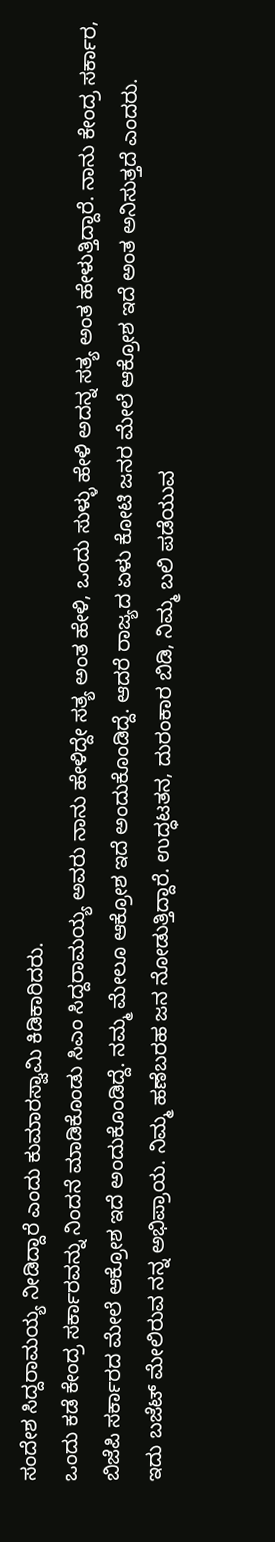ಸಂದೇಶ ಸಿದ್ದರಾಮಯ್ಯ ನೀಡಿದ್ದಾರೆ ಎಂದು ಕುಮಾರಸ್ವಾಮಿ ಕಿಡಿಕಾರಿದರು.
ಒಂದು ಕಡೆ ಕೇಂದ್ರ ಸರ್ಕಾರವನ್ನು ನಿಂದನೆ ಮಾಡಿಕೊಂಡು ಸಿಎಂ ಸಿದ್ದರಾಮಯ್ಯ ಅವರು ನಾನು ಹೇಳಿದ್ದೇ ಸತ್ಯ ಅಂತ ಹೇಳಿ, ಒಂದು ಸುಳ್ಳು ಹೇಳಿ ಅದನ್ನ ಸತ್ಯ ಅಂತ ಹೇಳುತ್ತಿದ್ದಾರೆ. ನಾನು ಕೇಂದ್ರ ಸರ್ಕಾರ, ಬಿಜೆಪಿ ಸರ್ಕಾರದ ಮೇಲೆ ಆಕ್ರೋಶ ಇದೆ ಅಂದುಕೊಂಡಿದ್ದೆ. ನಮ್ಮ ಮೇಲೂ ಆಕ್ರೋಶ ಇದೆ ಅಂದುಕೊಂಡಿದ್ದೆ. ಆದರೆ ರಾಜ್ಯದ ಏಳು ಕೋಟಿ ಜನರ ಮೇಲೆ ಆಕ್ರೋಶ ಇದೆ ಅಂತ ಅನಿಸುತ್ತದೆ ಎಂದರು.
ಇದು ಬಜೆಟ್ ಮೇಲಿರುವ ನನ್ನ ಅಭಿಪ್ರಾಯ. ನಿಮ್ಮ ಹಣೆಬರಹ ಜನ ನೋಡುತ್ತಿದ್ದಾರೆ. ಉದ್ಧಟತನ, ದುರಂಕಾರ ಬಿಡಿ, ನಿಮ್ಮ ಬಲಿ ಪಡೆಯುವ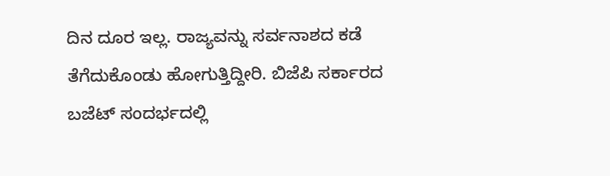ದಿನ ದೂರ ಇಲ್ಲ. ರಾಜ್ಯವನ್ನು ಸರ್ವನಾಶದ ಕಡೆ ತೆಗೆದುಕೊಂಡು ಹೋಗುತ್ತಿದ್ದೀರಿ. ಬಿಜೆಪಿ ಸರ್ಕಾರದ ಬಜೆಟ್ ಸಂದರ್ಭದಲ್ಲಿ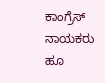ಕಾಂಗ್ರೆಸ್ ನಾಯಕರು ಹೂ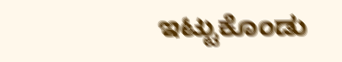ಇಟ್ಟುಕೊಂಡು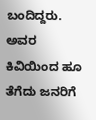ಬಂದಿದ್ದರು. ಅವರ ಕಿವಿಯಿಂದ ಹೂ ತೆಗೆದು ಜನರಿಗೆ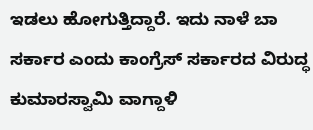ಇಡಲು ಹೋಗುತ್ತಿದ್ದಾರೆ. ಇದು ನಾಳೆ ಬಾ ಸರ್ಕಾರ ಎಂದು ಕಾಂಗ್ರೆಸ್ ಸರ್ಕಾರದ ವಿರುದ್ಧ ಕುಮಾರಸ್ವಾಮಿ ವಾಗ್ದಾಳಿ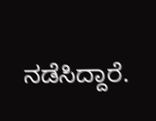ನಡೆಸಿದ್ದಾರೆ.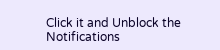Click it and Unblock the Notifications